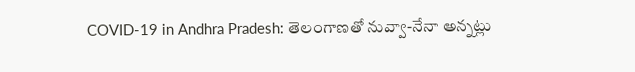COVID-19 in Andhra Pradesh: తెలంగాణతో నువ్వా-నేనా అన్నట్లు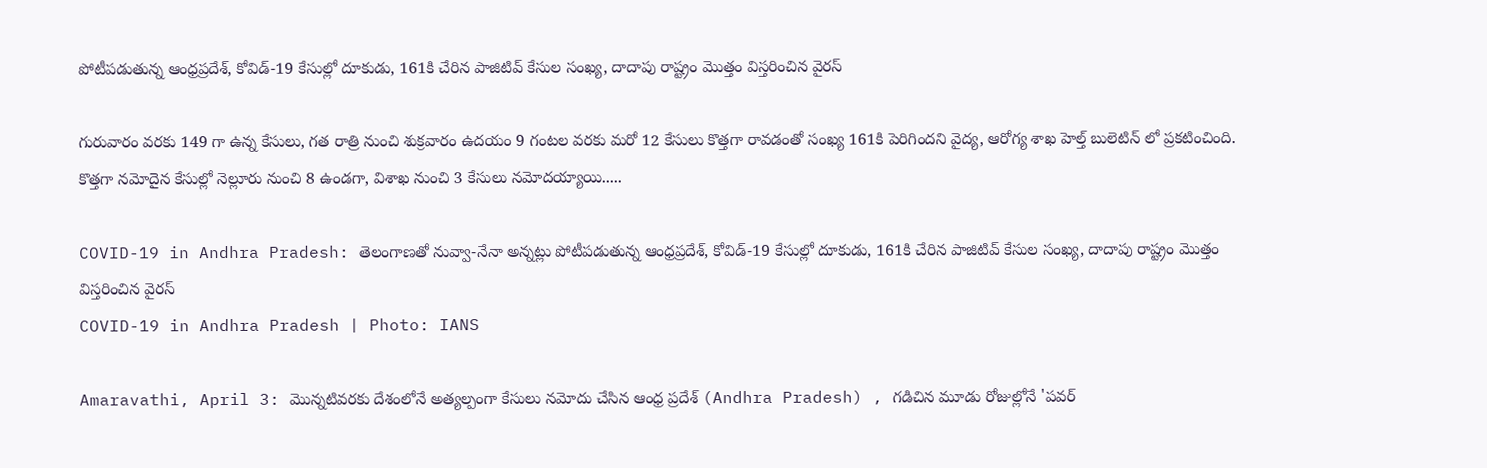పోటీపడుతున్న ఆంధ్రప్రదేశ్, కోవిడ్-19 కేసుల్లో దూకుడు, 161కి చేరిన పాజిటివ్ కేసుల సంఖ్య, దాదాపు రాష్ట్రం మొత్తం విస్తరించిన వైరస్

గురువారం వరకు 149 గా ఉన్న కేసులు, గత రాత్రి నుంచి శుక్రవారం ఉదయం 9 గంటల వరకు మరో 12 కేసులు కొత్తగా రావడంతో సంఖ్య 161కి పెరిగిందని వైద్య, ఆరోగ్య శాఖ హెల్త్ బులెటిన్ లో ప్రకటించింది. కొత్తగా నమోదైన కేసుల్లో నెల్లూరు నుంచి 8 ఉండగా, విశాఖ నుంచి 3 కేసులు నమోదయ్యాయి.....

COVID-19 in Andhra Pradesh: తెలంగాణతో నువ్వా-నేనా అన్నట్లు పోటీపడుతున్న ఆంధ్రప్రదేశ్, కోవిడ్-19 కేసుల్లో దూకుడు, 161కి చేరిన పాజిటివ్ కేసుల సంఖ్య, దాదాపు రాష్ట్రం మొత్తం విస్తరించిన వైరస్
COVID-19 in Andhra Pradesh | Photo: IANS

Amaravathi, April 3: మొన్నటివరకు దేశంలోనే అత్యల్పంగా కేసులు నమోదు చేసిన ఆంధ్ర ప్రదేశ్ (Andhra Pradesh) , గడిచిన మూడు రోజుల్లోనే 'పవర్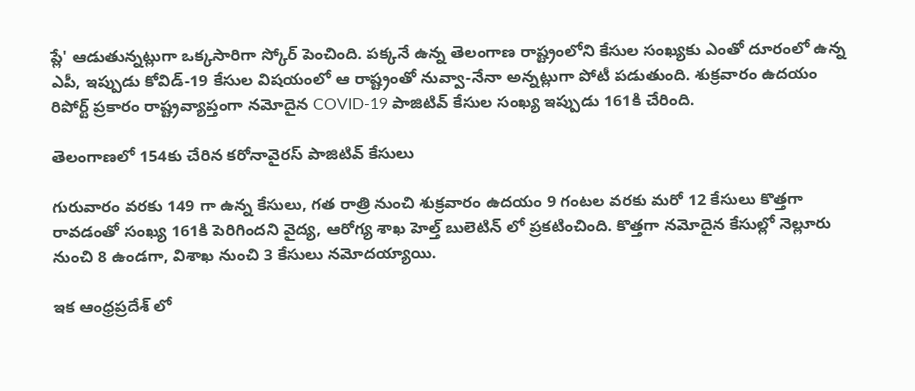ప్లే' ఆడుతున్నట్లుగా ఒక్కసారిగా స్కోర్ పెంచింది. పక్కనే ఉన్న తెలంగాణ రాష్ట్రంలోని కేసుల సంఖ్యకు ఎంతో దూరంలో ఉన్న ఎపీ, ఇప్పుడు కోవిడ్-19 కేసుల విషయంలో ఆ రాష్ట్రంతో నువ్వా-నేనా అన్నట్లుగా పోటీ పడుతుంది. శుక్రవారం ఉదయం రిపోర్ట్ ప్రకారం రాష్ట్రవ్యాప్తంగా నమోదైన COVID-19 పాజిటివ్ కేసుల సంఖ్య ఇప్పుడు 161కి చేరింది.

తెలంగాణలో 154కు చేరిన కరోనావైరస్ పాజిటివ్ కేసులు

గురువారం వరకు 149 గా ఉన్న కేసులు, గత రాత్రి నుంచి శుక్రవారం ఉదయం 9 గంటల వరకు మరో 12 కేసులు కొత్తగా రావడంతో సంఖ్య 161కి పెరిగిందని వైద్య, ఆరోగ్య శాఖ హెల్త్ బులెటిన్ లో ప్రకటించింది. కొత్తగా నమోదైన కేసుల్లో నెల్లూరు నుంచి 8 ఉండగా, విశాఖ నుంచి 3 కేసులు నమోదయ్యాయి.

ఇక ఆంధ్రప్రదేశ్ లో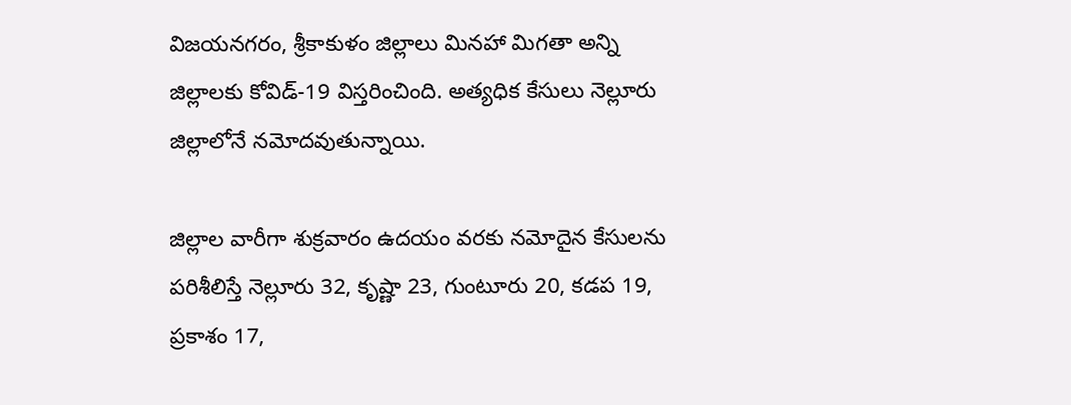విజయనగరం, శ్రీకాకుళం జిల్లాలు మినహా మిగతా అన్ని జిల్లాలకు కోవిడ్-19 విస్తరించింది. అత్యధిక కేసులు నెల్లూరు జిల్లాలోనే నమోదవుతున్నాయి.

జిల్లాల వారీగా శుక్రవారం ఉదయం వరకు నమోదైన కేసులను పరిశీలిస్తే నెల్లూరు 32, కృష్ణా 23, గుంటూరు 20, కడప 19, ప్రకాశం 17,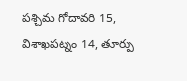పశ్చిమ గోదావరి 15, విశాఖపట్నం 14, తూర్పు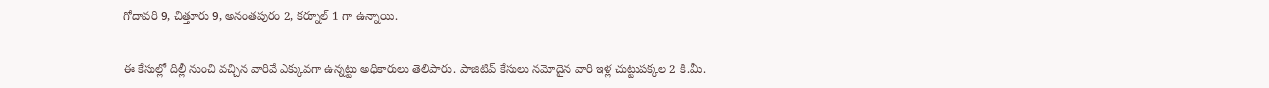గోదావరి 9, చిత్తూరు 9, అనంతపురం 2, కర్నూల్ 1 గా ఉన్నాయి.

ఈ కేసుల్లో దిల్లీ నుంచి వచ్చిన వారివే ఎక్కువగా ఉన్నట్టు అధికారులు తెలిపారు. పాజిటివ్‌ కేసులు నమోదైన వారి ఇళ్ల చుట్టుపక్కల 2 కి.మీ.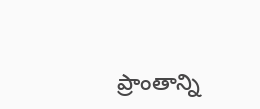ప్రాంతాన్ని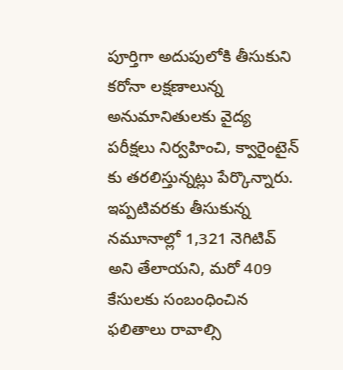పూర్తిగా అదుపులోకి తీసుకుని కరోనా లక్షణాలున్న అనుమానితులకు వైద్య పరీక్షలు నిర్వహించి, క్వారైంటైన్ కు తరలిస్తున్నట్లు పేర్కొన్నారు. ఇప్పటివరకు తీసుకున్న నమూనాల్లో 1,321 నెగిటివ్‌ అని తేలాయని, మరో 409 కేసులకు సంబంధించిన ఫలితాలు రావాల్సి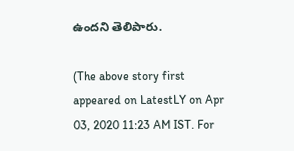ఉందని తెలిపారు.

(The above story first appeared on LatestLY on Apr 03, 2020 11:23 AM IST. For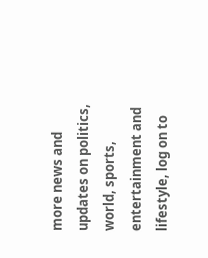more news and updates on politics, world, sports, entertainment and lifestyle, log on to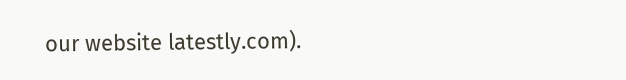our website latestly.com).